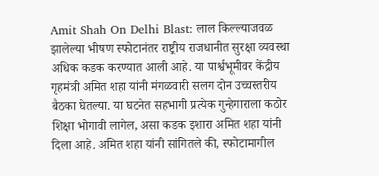Amit Shah On Delhi Blast: लाल किल्ल्याजवळ झालेल्या भीषण स्फोटानंतर राष्ट्रीय राजधानीत सुरक्षा व्यवस्था अधिक कडक करण्यात आली आहे. या पार्श्वभूमीवर केंद्रीय गृहमंत्री अमित शहा यांनी मंगळवारी सलग दोन उच्चस्तरीय बैठका घेतल्या. या घटनेत सहभागी प्रत्येक गुन्हेगाराला कठोर शिक्षा भोगावी लागेल, असा कडक इशारा अमित शहा यांनी दिला आहे. अमित शहा यांनी सांगितले की, स्फोटामागील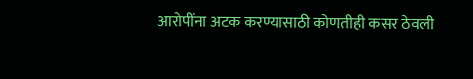आरोपींना अटक करण्यासाठी कोणतीही कसर ठेवली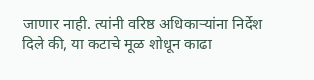जाणार नाही. त्यांनी वरिष्ठ अधिकाऱ्यांना निर्देश दिले की, या कटाचे मूळ शोधून काढा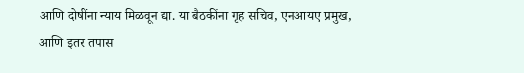आणि दोषींना न्याय मिळवून द्या. या बैठकींना गृह सचिव, एनआयए प्रमुख, आणि इतर तपास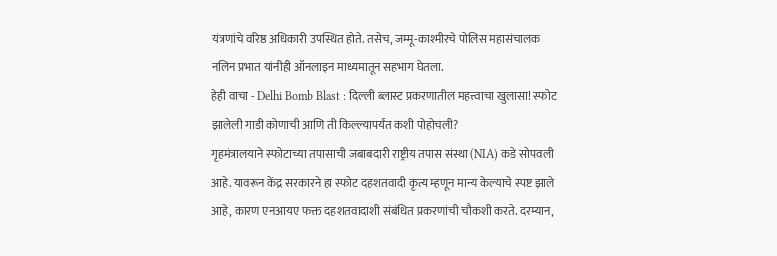यंत्रणांचे वरिष्ठ अधिकारी उपस्थित होते. तसेच, जम्मू-काश्मीरचे पोलिस महासंचालक नलिन प्रभात यांनीही ऑनलाइन माध्यमातून सहभाग घेतला.
हेही वाचा - Delhi Bomb Blast : दिल्ली ब्लास्ट प्रकरणातील महत्त्वाचा खुलासा! स्फोट झालेली गाडी कोणाची आणि ती किल्ल्यापर्यंत कशी पोहोचली?
गृहमंत्रालयाने स्फोटाच्या तपासाची जबाबदारी राष्ट्रीय तपास संस्था (NIA) कडे सोपवली आहे. यावरून केंद्र सरकारने हा स्फोट दहशतवादी कृत्य म्हणून मान्य केल्याचे स्पष्ट झाले आहे, कारण एनआयए फक्त दहशतवादाशी संबंधित प्रकरणांची चौकशी करते. दरम्यान,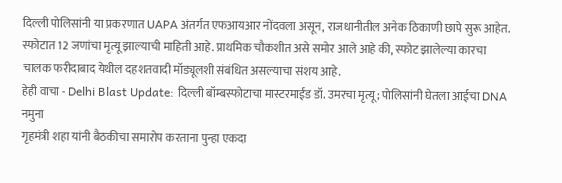दिल्ली पोलिसांनी या प्रकरणात UAPA अंतर्गत एफआयआर नोंदवला असून, राजधानीतील अनेक ठिकाणी छापे सुरू आहेत. स्फोटात 12 जणांचा मृत्यू झाल्याची माहिती आहे. प्राथमिक चौकशीत असे समोर आले आहे की, स्फोट झालेल्या कारचा चालक फरीदाबाद येथील दहशतवादी मॉड्यूलशी संबंधित असल्याचा संशय आहे.
हेही वाचा - Delhi Blast Update: दिल्ली बॉम्बस्फोटाचा मास्टरमाईंड डॉ. उमरचा मृत्यू; पोलिसांनी घेतला आईचा DNA नमुना
गृहमंत्री शहा यांनी बैठकीचा समारोप करताना पुन्हा एकदा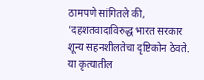ठामपणे सांगितले की, 'दहशतवादाविरुद्ध भारत सरकार शून्य सहनशीलतेचा दृष्टिकोन ठेवते. या कृत्यातील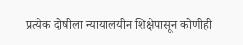प्रत्येक दोषीला न्यायालयीन शिक्षेपासून कोणीही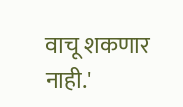वाचू शकणार नाही.'